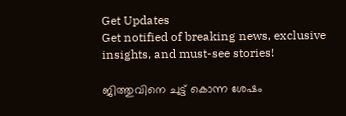Get Updates
Get notified of breaking news, exclusive insights, and must-see stories!

ജിത്തുവിനെ ചുട്ട് കൊന്ന ശേഷം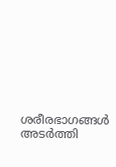ശരീരഭാഗങ്ങൾ അടർത്തി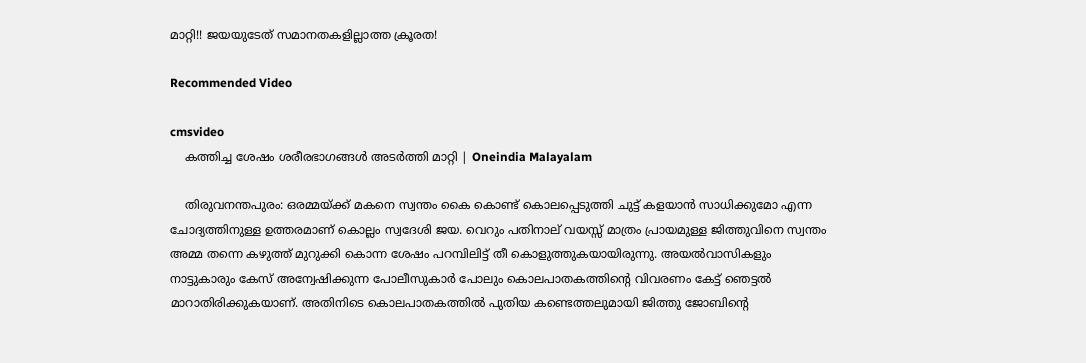മാറ്റി!! ജയയുടേത് സമാനതകളില്ലാത്ത ക്രൂരത!

Recommended Video

cmsvideo
    കത്തിച്ച ശേഷം ശരീരഭാഗങ്ങൾ അടർത്തി മാറ്റി | Oneindia Malayalam

    തിരുവനന്തപുരം: ഒരമ്മയ്ക്ക് മകനെ സ്വന്തം കൈ കൊണ്ട് കൊലപ്പെടുത്തി ചുട്ട് കളയാന്‍ സാധിക്കുമോ എന്ന ചോദ്യത്തിനുള്ള ഉത്തരമാണ് കൊല്ലം സ്വദേശി ജയ. വെറും പതിനാല് വയസ്സ് മാത്രം പ്രായമുള്ള ജിത്തുവിനെ സ്വന്തം അമ്മ തന്നെ കഴുത്ത് മുറുക്കി കൊന്ന ശേഷം പറമ്പിലിട്ട് തീ കൊളുത്തുകയായിരുന്നു. അയല്‍വാസികളും നാട്ടുകാരും കേസ് അന്വേഷിക്കുന്ന പോലീസുകാര്‍ പോലും കൊലപാതകത്തിന്റെ വിവരണം കേട്ട് ഞെട്ടല്‍ മാറാതിരിക്കുകയാണ്. അതിനിടെ കൊലപാതകത്തില്‍ പുതിയ കണ്ടെത്തലുമായി ജിത്തു ജോബിന്റെ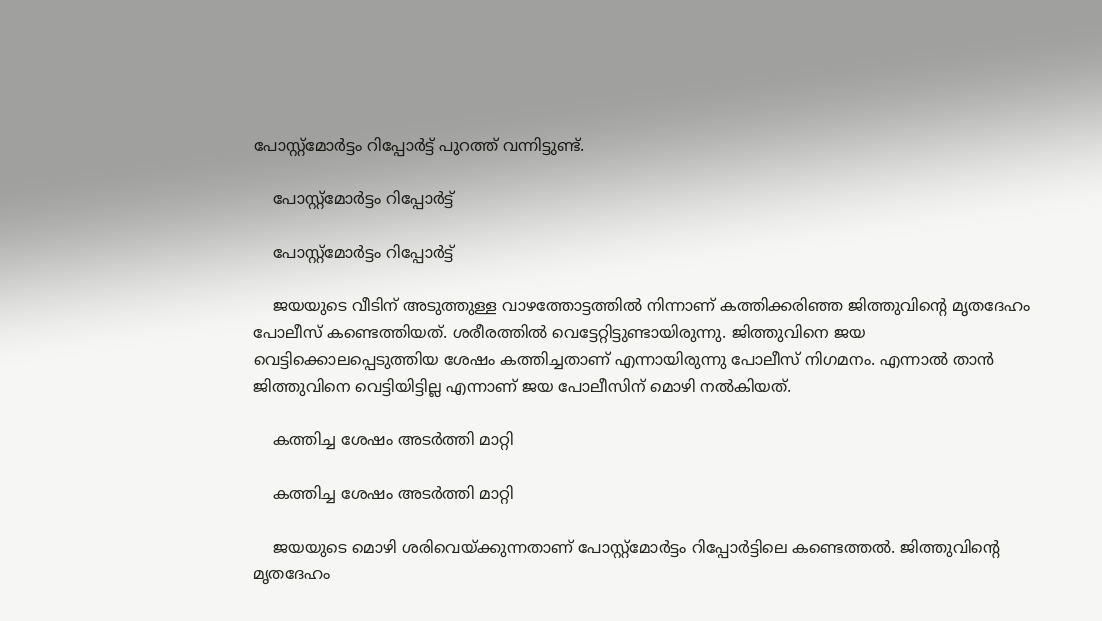പോസ്റ്റ്‌മോര്‍ട്ടം റിപ്പോര്‍ട്ട് പുറത്ത് വന്നിട്ടുണ്ട്.

    പോസ്റ്റ്മോർട്ടം റിപ്പോർട്ട്

    പോസ്റ്റ്മോർട്ടം റിപ്പോർട്ട്

    ജയയുടെ വീടിന് അടുത്തുള്ള വാഴത്തോട്ടത്തില്‍ നിന്നാണ് കത്തിക്കരിഞ്ഞ ജിത്തുവിന്റെ മൃതദേഹം പോലീസ് കണ്ടെത്തിയത്. ശരീരത്തില്‍ വെട്ടേറ്റിട്ടുണ്ടായിരുന്നു. ജിത്തുവിനെ ജയ വെട്ടിക്കൊലപ്പെടുത്തിയ ശേഷം കത്തിച്ചതാണ് എന്നായിരുന്നു പോലീസ് നിഗമനം. എന്നാല്‍ താന്‍ ജിത്തുവിനെ വെട്ടിയിട്ടില്ല എന്നാണ് ജയ പോലീസിന് മൊഴി നല്‍കിയത്.

    കത്തിച്ച ശേഷം അടർത്തി മാറ്റി

    കത്തിച്ച ശേഷം അടർത്തി മാറ്റി

    ജയയുടെ മൊഴി ശരിവെയ്ക്കുന്നതാണ് പോസ്റ്റ്‌മോര്‍ട്ടം റിപ്പോര്‍ട്ടിലെ കണ്ടെത്തല്‍. ജിത്തുവിന്റെ മൃതദേഹം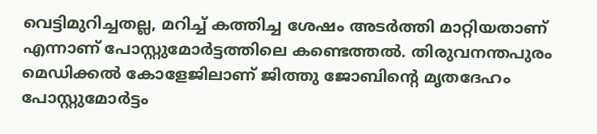വെട്ടിമുറിച്ചതല്ല, മറിച്ച് കത്തിച്ച ശേഷം അടര്‍ത്തി മാറ്റിയതാണ് എന്നാണ് പോസ്റ്റുമോര്‍ട്ടത്തിലെ കണ്ടെത്തല്‍. തിരുവനന്തപുരം മെഡിക്കല്‍ കോളേജിലാണ് ജിത്തു ജോബിന്റെ മൃതദേഹം പോസ്റ്റുമോര്‍ട്ടം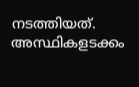നടത്തിയത്. അസ്ഥികളടക്കം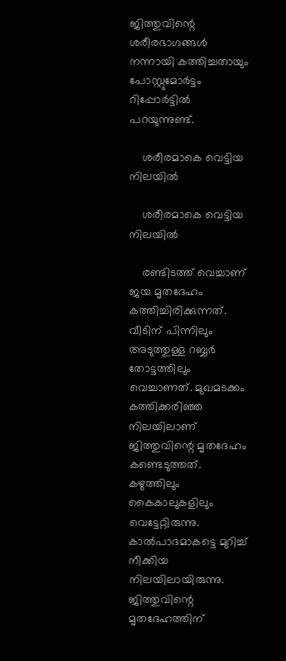ജിത്തുവിന്റെ ശരീരഭാഗങ്ങള്‍ നന്നായി കത്തിച്ചതായും പോസ്റ്റുമോര്‍ട്ടം റിപ്പോര്‍ട്ടില്‍ പറയുന്നുണ്ട്.

    ശരീരമാകെ വെട്ടിയ നിലയിൽ

    ശരീരമാകെ വെട്ടിയ നിലയിൽ

    രണ്ടിടത്ത് വെച്ചാണ് ജയ മൃതദേഹം കത്തിച്ചിരിക്കുന്നത്. വീടിന് പിന്നിലും അടുത്തുള്ള റബ്ബര്‍ തോട്ടത്തിലും വെച്ചാണത്. മുഖമടക്കം കത്തിക്കരിഞ്ഞ നിലയിലാണ് ജിത്തുവിന്റെ മൃതദേഹം കണ്ടെടുത്തത്. കഴുത്തിലും കൈകാലുകളിലും വെട്ടേറ്റിരുന്നു. കാല്‍പാദമാകട്ടെ മുറിച്ച് നീക്കിയ നിലയിലായിരുന്നു. ജിത്തുവിന്റെ മൃതദേഹത്തിന്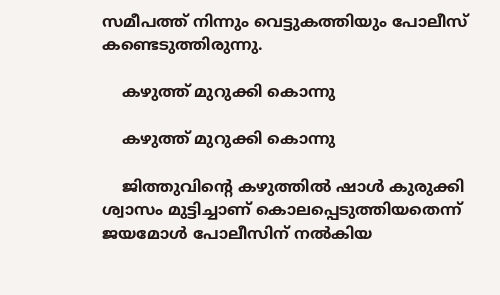സമീപത്ത് നിന്നും വെട്ടുകത്തിയും പോലീസ് കണ്ടെടുത്തിരുന്നു.

    കഴുത്ത് മുറുക്കി കൊന്നു

    കഴുത്ത് മുറുക്കി കൊന്നു

    ജിത്തുവിന്റെ കഴുത്തില്‍ ഷാള്‍ കുരുക്കി ശ്വാസം മുട്ടിച്ചാണ് കൊലപ്പെടുത്തിയതെന്ന് ജയമോള്‍ പോലീസിന് നല്‍കിയ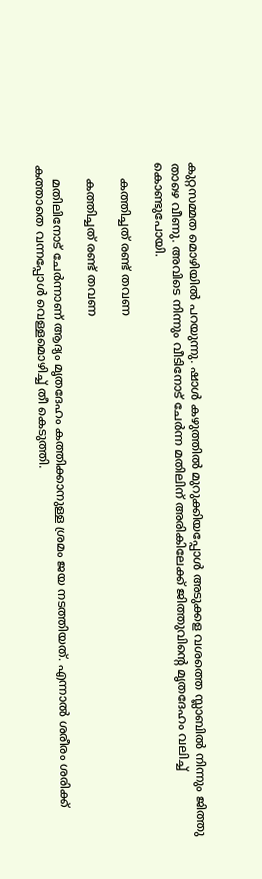കുറ്റസമ്മത മൊഴിയില്‍ പറയുന്നു. ഷാള്‍ കഴുത്തില്‍ മുറുക്കിയപ്പോള്‍ അടുക്കള വശത്തെ സ്ലാബില്‍ നിന്നും ജിത്തു താഴെ വീണു. അവിടെ നിന്നും വീടിനോട് ചേര്‍ന്ന മതിലിന് അരികിലേക്ക് ജിത്തുവിന്റെ മൃതദേഹം വലിച്ച് കൊണ്ടുപോയി.

    കത്തിച്ചത് രണ്ട് തവണ

    കത്തിച്ചത് രണ്ട് തവണ

    മതിലിനോട് ചേര്‍ന്നാണ് ആദ്യം മൃതദേഹം കത്തിക്കാനുള്ള ശ്രമം ജയ നടത്തിയത്. എന്നാല്‍ ശരീരം ശരിക്ക് കത്താതെ വന്നപ്പോള്‍ വെള്ളമൊഴിച്ച് തീ കെടുത്തി.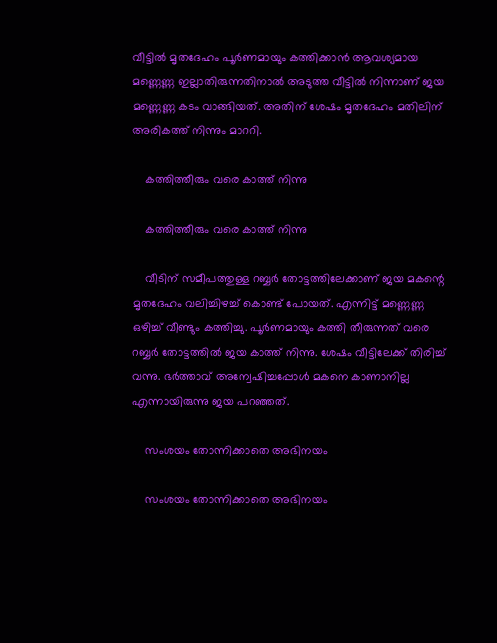വീട്ടില്‍ മൃതദേഹം പൂര്‍ണമായും കത്തിക്കാന്‍ ആവശ്യമായ മണ്ണെണ്ണ ഇല്ലാതിരുന്നതിനാല്‍ അടുത്ത വീട്ടില്‍ നിന്നാണ് ജയ മണ്ണെണ്ണ കടം വാങ്ങിയത്. അതിന് ശേഷം മൃതദേഹം മതിലിന് അരികത്ത് നിന്നും മാററി.

    കത്തിത്തീരും വരെ കാത്ത് നിന്നു

    കത്തിത്തീരും വരെ കാത്ത് നിന്നു

    വീടിന് സമീപത്തുള്ള റബ്ബര്‍ തോട്ടത്തിലേക്കാണ് ജയ മകന്റെ മൃതദേഹം വലിച്ചിഴച്ച് കൊണ്ട് പോയത്. എന്നിട്ട് മണ്ണെണ്ണ ഒഴിച്ച് വീണ്ടും കത്തിച്ചു. പൂര്‍ണമായും കത്തി തീരുന്നത് വരെ റബ്ബര്‍ തോട്ടത്തില്‍ ജയ കാത്ത് നിന്നു. ശേഷം വീട്ടിലേക്ക് തിരിച്ച് വന്നു. ഭര്‍ത്താവ് അന്വേഷിച്ചപ്പോള്‍ മകനെ കാണാനില്ല എന്നായിരുന്നു ജയ പറഞ്ഞത്.

    സംശയം തോന്നിക്കാതെ അഭിനയം

    സംശയം തോന്നിക്കാതെ അഭിനയം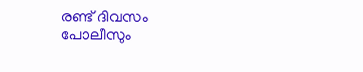രണ്ട് ദിവസം പോലീസും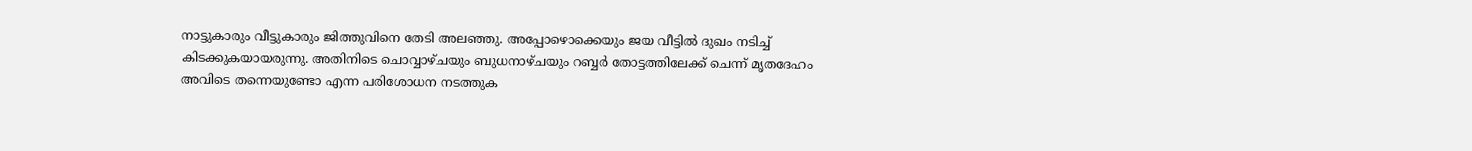നാട്ടുകാരും വീട്ടുകാരും ജിത്തുവിനെ തേടി അലഞ്ഞു. അപ്പോഴൊക്കെയും ജയ വീട്ടില്‍ ദുഖം നടിച്ച് കിടക്കുകയായരുന്നു. അതിനിടെ ചൊവ്വാഴ്ചയും ബുധനാഴ്ചയും റബ്ബര്‍ തോട്ടത്തിലേക്ക് ചെന്ന് മൃതദേഹം അവിടെ തന്നെയുണ്ടോ എന്ന പരിശോധന നടത്തുക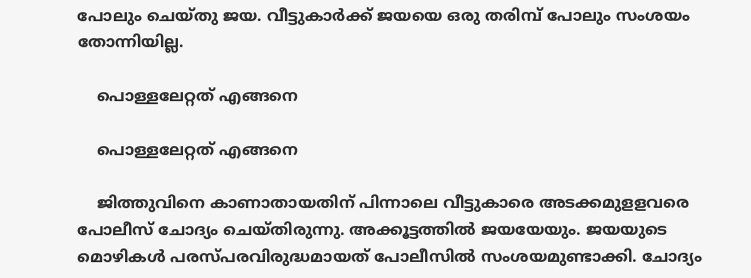പോലും ചെയ്തു ജയ. വീട്ടുകാര്‍ക്ക് ജയയെ ഒരു തരിമ്പ് പോലും സംശയം തോന്നിയില്ല.

    പൊള്ളലേറ്റത് എങ്ങനെ

    പൊള്ളലേറ്റത് എങ്ങനെ

    ജിത്തുവിനെ കാണാതായതിന് പിന്നാലെ വീട്ടുകാരെ അടക്കമുളളവരെ പോലീസ് ചോദ്യം ചെയ്തിരുന്നു. അക്കൂട്ടത്തില്‍ ജയയേയും. ജയയുടെ മൊഴികള്‍ പരസ്പരവിരുദ്ധമായത് പോലീസില്‍ സംശയമുണ്ടാക്കി. ചോദ്യം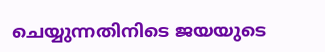ചെയ്യുന്നതിനിടെ ജയയുടെ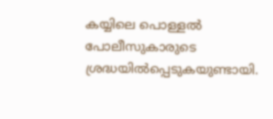കയ്യിലെ പൊള്ളല്‍ പോലീസുകാരുടെ ശ്രദ്ധയില്‍പ്പെടുകയുണ്ടായി.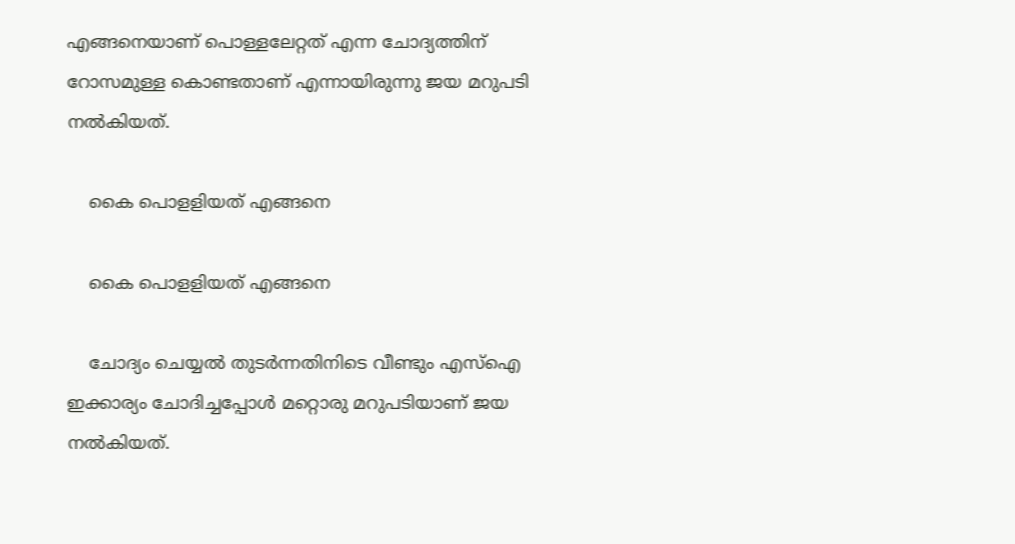എങ്ങനെയാണ് പൊള്ളലേറ്റത് എന്ന ചോദ്യത്തിന് റോസമുള്ള കൊണ്ടതാണ് എന്നായിരുന്നു ജയ മറുപടി നല്‍കിയത്.

    കൈ പൊളളിയത് എങ്ങനെ

    കൈ പൊളളിയത് എങ്ങനെ

    ചോദ്യം ചെയ്യല്‍ തുടര്‍ന്നതിനിടെ വീണ്ടും എസ്‌ഐ ഇക്കാര്യം ചോദിച്ചപ്പോള്‍ മറ്റൊരു മറുപടിയാണ് ജയ നല്‍കിയത്.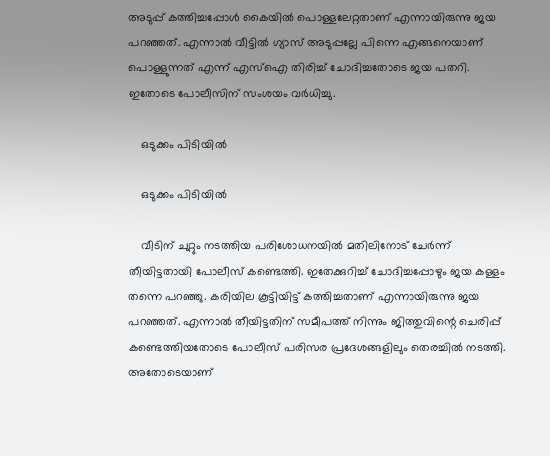അടുപ്പ് കത്തിച്ചപ്പോള്‍ കൈയില്‍ പൊള്ളലേറ്റതാണ് എന്നായിരുന്നു ജയ പറഞ്ഞത്. എന്നാല്‍ വീട്ടില്‍ ഗ്യാസ് അടുപ്പല്ലേ പിന്നെ എങ്ങനെയാണ് പൊള്ളുന്നത് എന്ന് എസ്‌ഐ തിരിച്ച് ചോദിച്ചതോടെ ജയ പതറി. ഇതോടെ പോലീസിന് സംശയം വര്‍ധിച്ചു.

    ഒടുക്കം പിടിയിൽ

    ഒടുക്കം പിടിയിൽ

    വീടിന് ചുറ്റും നടത്തിയ പരിശോധനയില്‍ മതിലിനോട് ചേര്‍ന്ന് തീയിട്ടതായി പോലീസ് കണ്ടെത്തി. ഇതേക്കുറിച്ച് ചോദിച്ചപ്പോഴും ജയ കള്ളം തന്നെ പറഞ്ഞു. കരിയില കൂട്ടിയിട്ട് കത്തിച്ചതാണ് എന്നായിരുന്നു ജയ പറഞ്ഞത്. എന്നാല്‍ തീയിട്ടതിന് സമീപത്ത് നിന്നും ജിത്തുവിന്റെ ചെരിപ്പ് കണ്ടെത്തിയതോടെ പോലീസ് പരിസര പ്രദേശങ്ങളിലും തെരച്ചില്‍ നടത്തി. അതോടെയാണ്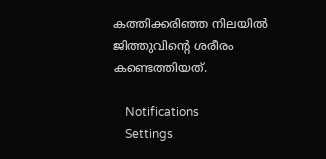കത്തിക്കരിഞ്ഞ നിലയില്‍ ജിത്തുവിന്റെ ശരീരം കണ്ടെത്തിയത്.

    Notifications
    Settings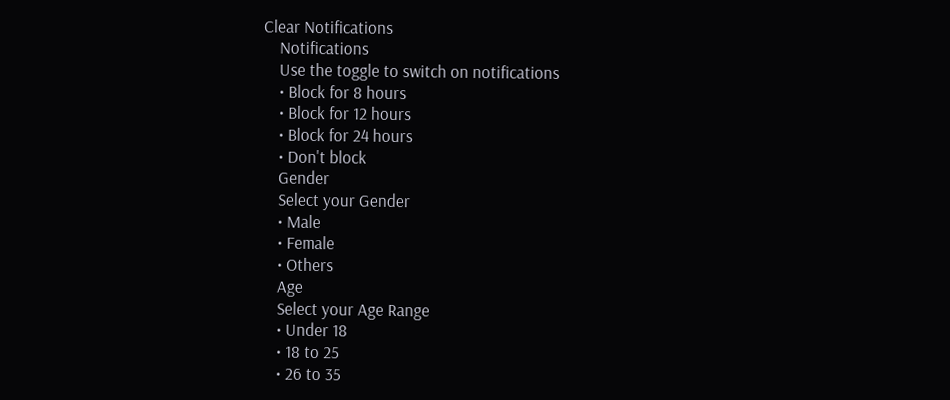Clear Notifications
    Notifications
    Use the toggle to switch on notifications
    • Block for 8 hours
    • Block for 12 hours
    • Block for 24 hours
    • Don't block
    Gender
    Select your Gender
    • Male
    • Female
    • Others
    Age
    Select your Age Range
    • Under 18
    • 18 to 25
    • 26 to 35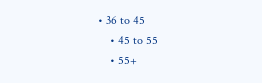• 36 to 45
    • 45 to 55
    • 55+